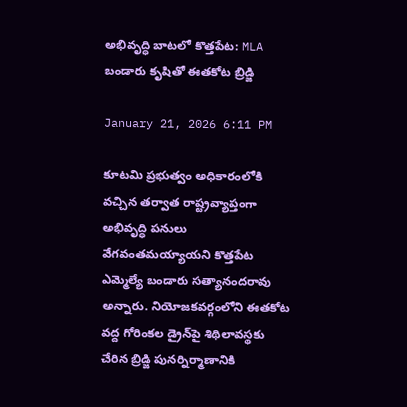అభివృద్ధి బాటలో కొత్తపేట: MLA బండారు కృషితో ఈతకోట బ్రిడ్జి

January 21, 2026 6:11 PM

కూటమి ప్రభుత్వం అధికారంలోకి వచ్చిన తర్వాత రాష్ట్రవ్యాప్తంగా అభివృద్ధి పనులు వేగవంతమయ్యాయని కొత్తపేట ఎమ్మెల్యే బండారు సత్యానందరావు అన్నారు. నియోజకవర్గంలోని ఈతకోట వద్ద గోరింకల డ్రైన్‌పై శిథిలావస్థకు చేరిన బ్రిడ్జి పునర్నిర్మాణానికి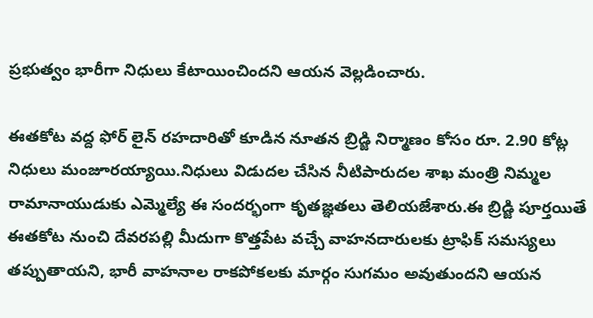ప్రభుత్వం భారీగా నిధులు కేటాయించిందని ఆయన వెల్లడించారు.

ఈతకోట వద్ద ఫోర్ లైన్ రహదారితో కూడిన నూతన బ్రిడ్జి నిర్మాణం కోసం రూ. 2.90 కోట్ల నిధులు మంజూరయ్యాయి.నిధులు విడుదల చేసిన నీటిపారుదల శాఖ మంత్రి నిమ్మల రామానాయుడుకు ఎమ్మెల్యే ఈ సందర్భంగా కృతజ్ఞతలు తెలియజేశారు.ఈ బ్రిడ్జి పూర్తయితే ఈతకోట నుంచి దేవరపల్లి మీదుగా కొత్తపేట వచ్చే వాహనదారులకు ట్రాఫిక్ సమస్యలు తప్పుతాయని, భారీ వాహనాల రాకపోకలకు మార్గం సుగమం అవుతుందని ఆయన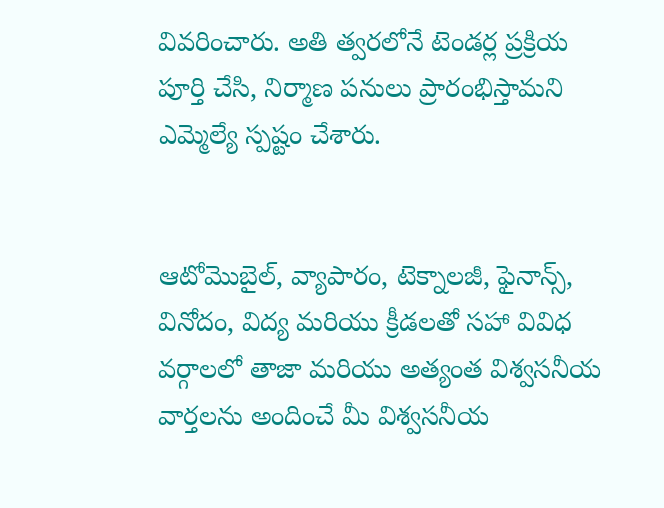వివరించారు. అతి త్వరలోనే టెండర్ల ప్రక్రియ పూర్తి చేసి, నిర్మాణ పనులు ప్రారంభిస్తామని ఎమ్మెల్యే స్పష్టం చేశారు.


ఆటోమొబైల్, వ్యాపారం, టెక్నాలజీ, ఫైనాన్స్, వినోదం, విద్య మరియు క్రీడలతో సహా వివిధ వర్గాలలో తాజా మరియు అత్యంత విశ్వసనీయ వార్తలను అందించే మీ విశ్వసనీయ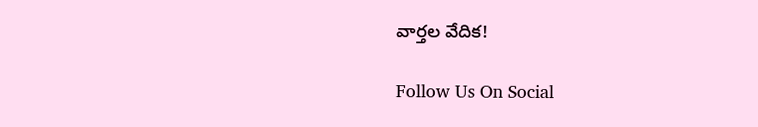వార్తల వేదిక!

Follow Us On Social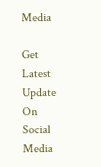Media

Get Latest Update On Social Media